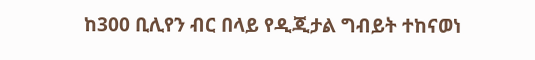ከ300 ቢሊየን ብር በላይ የዲጂታል ግብይት ተከናወነ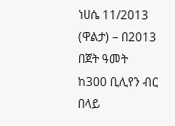ነሀሴ 11/2013 (ዋልታ) – በ2013 በጀት ዓመት ከ300 ቢሊየን ብር በላይ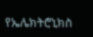የኤሌክትሮኒክስ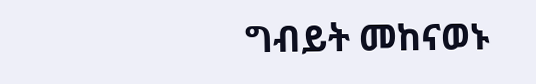ግብይት መከናወኑ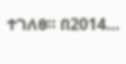ተገለፀ። በ2014…